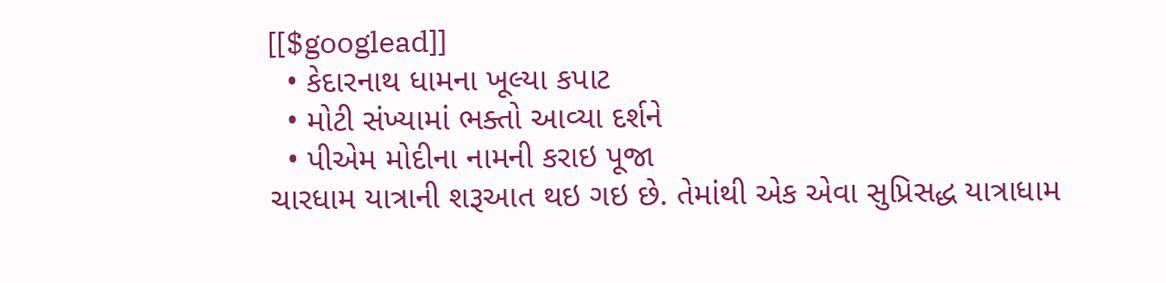[[$googlead]]
  • કેદારનાથ ધામના ખૂલ્યા કપાટ
  • મોટી સંખ્યામાં ભક્તો આવ્યા દર્શને
  • પીએમ મોદીના નામની કરાઇ પૂજા
ચારધામ યાત્રાની શરૂઆત થઇ ગઇ છે. તેમાંથી એક એવા સુપ્રિસદ્ધ યાત્રાધામ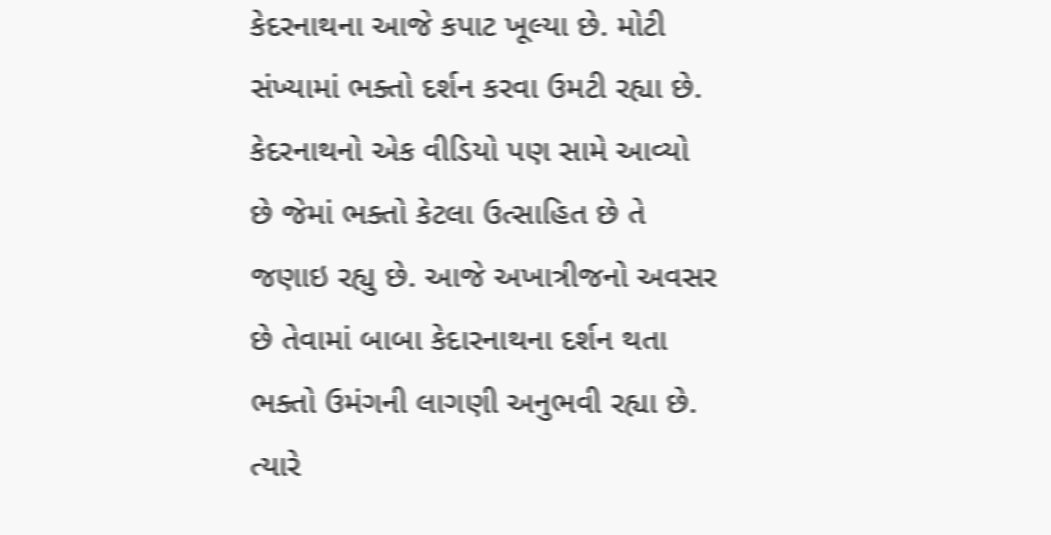કેદરનાથના આજે કપાટ ખૂલ્યા છે. મોટી સંખ્યામાં ભક્તો દર્શન કરવા ઉમટી રહ્યા છે. કેદરનાથનો એક વીડિયો પણ સામે આવ્યો છે જેમાં ભક્તો કેટલા ઉત્સાહિત છે તે જણાઇ રહ્યુ છે. આજે અખાત્રીજનો અવસર છે તેવામાં બાબા કેદારનાથના દર્શન થતા ભક્તો ઉમંગની લાગણી અનુભવી રહ્યા છે. ત્યારે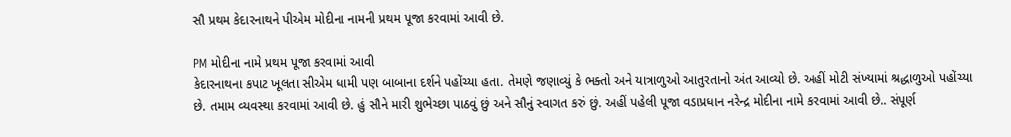સૌ પ્રથમ કેદારનાથને પીએમ મોદીના નામની પ્રથમ પૂજા કરવામાં આવી છે.

PM મોદીના નામે પ્રથમ પૂજા કરવામાં આવી
કેદારનાથના કપાટ ખૂલતા સીએમ ધામી પણ બાબાના દર્શને પહોંચ્યા હતા. તેમણે જણાવ્યું કે ભક્તો અને યાત્રાળુઓ આતુરતાનો અંત આવ્યો છે. અહીં મોટી સંખ્યામાં શ્રદ્ધાળુઓ પહોંચ્યા છે. તમામ વ્યવસ્થા કરવામાં આવી છે. હું સૌને મારી શુભેચ્છા પાઠવું છું અને સૌનું સ્વાગત કરું છું. અહીં પહેલી પૂજા વડાપ્રધાન નરેન્દ્ર મોદીના નામે કરવામાં આવી છે.. સંપૂર્ણ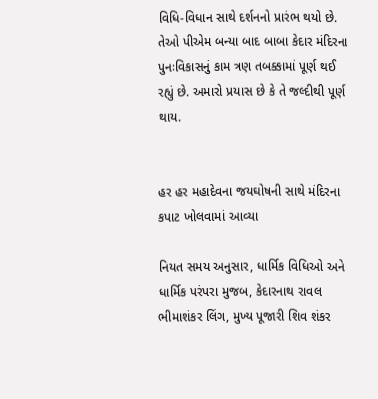વિધિ-વિધાન સાથે દર્શનનો પ્રારંભ થયો છે. તેઓ પીએમ બન્યા બાદ બાબા કેદાર મંદિરના પુનઃવિકાસનું કામ ત્રણ તબક્કામાં પૂર્ણ થઈ રહ્યું છે. અમારો પ્રયાસ છે કે તે જલ્દીથી પૂર્ણ થાય.


હર હર મહાદેવના જયઘોષની સાથે મંદિરના કપાટ ખોલવામાં આવ્યા

નિયત સમય અનુસાર, ધાર્મિક વિધિઓ અને ધાર્મિક પરંપરા મુજબ, કેદારનાથ રાવલ ભીમાશંકર લિંગ, મુખ્ય પૂજારી શિવ શંકર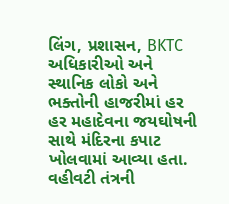લિંગ, પ્રશાસન, BKTC અધિકારીઓ અને સ્થાનિક લોકો અને ભક્તોની હાજરીમાં હર હર મહાદેવના જયઘોષની સાથે મંદિરના કપાટ ખોલવામાં આવ્યા હતા. વહીવટી તંત્રની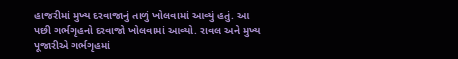હાજરીમાં મુખ્ય દરવાજાનું તાળું ખોલવામાં આવ્યું હતું. આ પછી ગર્ભગૃહનો દરવાજો ખોલવામાં આવ્યો. રાવલ અને મુખ્ય પૂજારીએ ગર્ભગૃહમાં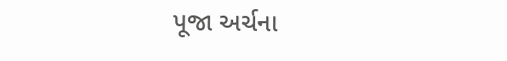પૂજા અર્ચના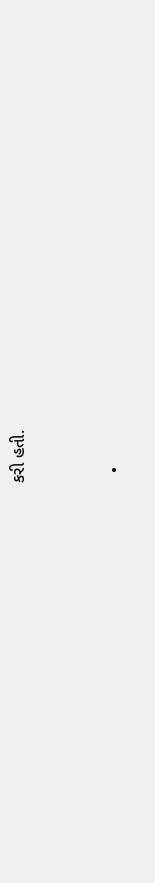કરી હતી.


  •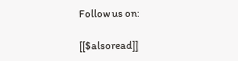Follow us on:

[[$alsoread]]